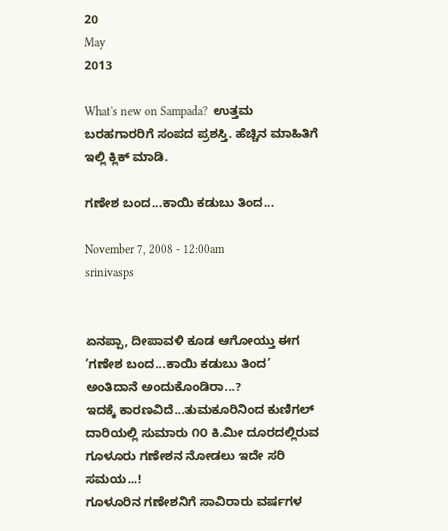20
May
2013

What's new on Sampada?  ಉತ್ತಮ ಬರಹಗಾರರಿಗೆ ಸಂಪದ ಪ್ರಶಸ್ತಿ. ಹೆಚ್ಚಿನ ಮಾಹಿತಿಗೆ ಇಲ್ಲಿ ಕ್ಲಿಕ್ ಮಾಡಿ.

ಗಣೇಶ ಬಂದ...ಕಾಯಿ ಕಡುಬು ತಿಂದ...

November 7, 2008 - 12:00am
srinivasps


ಏನಪ್ಪಾ, ದೀಪಾವಳಿ ಕೂಡ ಆಗೋಯ್ತು ಈಗ ’ಗಣೇಶ ಬಂದ...ಕಾಯಿ ಕಡುಬು ತಿಂದ’ ಅಂತಿದಾನೆ ಅಂದುಕೊಂಡಿರಾ...?
ಇದಕ್ಕೆ ಕಾರಣವಿದೆ...ತುಮಕೂರಿನಿಂದ ಕುಣಿಗಲ್ ದಾರಿಯಲ್ಲಿ ಸುಮಾರು ೧೦ ಕಿ.ಮೀ ದೂರದಲ್ಲಿರುವ ಗೂಳೂರು ಗಣೇಶನ ನೋಡಲು ಇದೇ ಸರಿ ಸಮಯ...!
ಗೂಳೂರಿನ ಗಣೇಶನಿಗೆ ಸಾವಿರಾರು ವರ್ಷಗಳ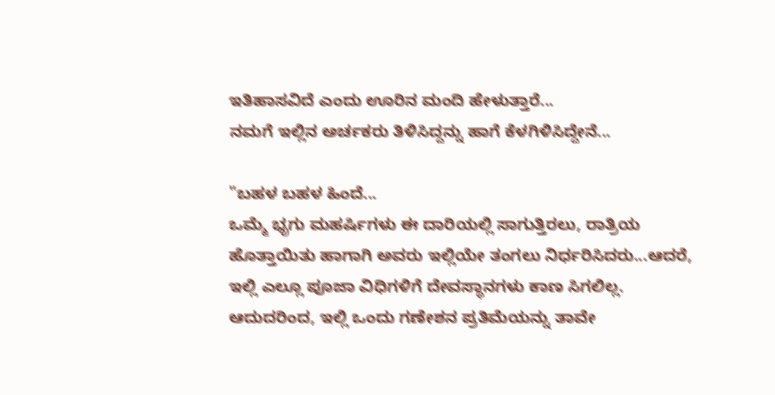ಇತಿಹಾಸವಿದೆ ಎಂದು ಊರಿನ ಮಂದಿ ಹೇಳುತ್ತಾರೆ...
ನಮಗೆ ಇಲ್ಲಿನ ಅರ್ಚಕರು ತಿಳಿಸಿದ್ದನ್ನು ಹಾಗೆ ಕೆಳಗಿಳಿಸಿದ್ದೇನೆ...

"ಬಹಳ ಬಹಳ ಹಿಂದೆ...
ಒಮ್ಮೆ ಭೃಗು ಮಹರ್ಷಿಗಳು ಈ ದಾರಿಯಲ್ಲಿ ಸಾಗುತ್ತಿರಲು, ರಾತ್ರಿಯ ಹೊತ್ತಾಯಿತು ಹಾಗಾಗಿ ಅವರು ಇಲ್ಲಿಯೇ ತಂಗಲು ನಿರ್ಧರಿಸಿದರು...ಆದರೆ, ಇಲ್ಲಿ ಎಲ್ಲೂ ಪೂಜಾ ವಿಧಿಗಳಿಗೆ ದೇವಸ್ಥಾನಗಳು ಕಾಣ ಸಿಗಲಿಲ್ಲ. ಆದುದರಿಂದ, ಇಲ್ಲಿ ಒಂದು ಗಣೇಶನ ಪ್ರತಿಮೆಯನ್ನು ತಾವೇ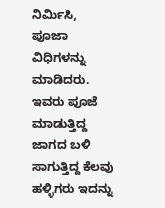ನಿರ್ಮಿಸಿ, ಪೂಜಾ ವಿಧಿಗಳನ್ನು ಮಾಡಿದರು. ಇವರು ಪೂಜೆ ಮಾಡುತ್ತಿದ್ದ ಜಾಗದ ಬಳಿ ಸಾಗುತ್ತಿದ್ದ ಕೆಲವು ಹಳ್ಳಿಗರು ಇದನ್ನು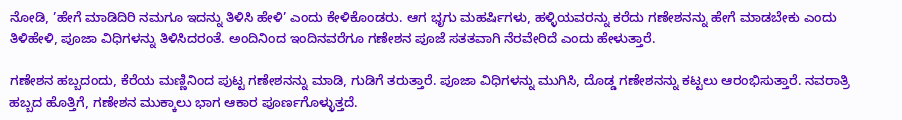ನೋಡಿ, ’ಹೇಗೆ ಮಾಡಿದಿರಿ ನಮಗೂ ಇದನ್ನು ತಿಳಿಸಿ ಹೇಳಿ’ ಎಂದು ಕೇಳಿಕೊಂಡರು. ಆಗ ಭೃಗು ಮಹರ್ಷಿಗಳು, ಹಳ್ಳಿಯವರನ್ನು ಕರೆದು ಗಣೇಶನನ್ನು ಹೇಗೆ ಮಾಡಬೇಕು ಎಂದು ತಿಳಿಹೇಳಿ, ಪೂಜಾ ವಿಧಿಗಳನ್ನು ತಿಳಿಸಿದರಂತೆ. ಅಂದಿನಿಂದ ಇಂದಿನವರೆಗೂ ಗಣೇಶನ ಪೂಜೆ ಸತತವಾಗಿ ನೆರವೇರಿದೆ ಎಂದು ಹೇಳುತ್ತಾರೆ.

ಗಣೇಶನ ಹಬ್ಬದಂದು, ಕೆರೆಯ ಮಣ್ಣಿನಿಂದ ಪುಟ್ಟ ಗಣೇಶನನ್ನು ಮಾಡಿ, ಗುಡಿಗೆ ತರುತ್ತಾರೆ. ಪೂಜಾ ವಿಧಿಗಳನ್ನು ಮುಗಿಸಿ, ದೊಡ್ಡ ಗಣೇಶನನ್ನು ಕಟ್ಟಲು ಆರಂಭಿಸುತ್ತಾರೆ. ನವರಾತ್ರಿ ಹಬ್ಬದ ಹೊತ್ತಿಗೆ, ಗಣೇಶನ ಮುಕ್ಕಾಲು ಭಾಗ ಆಕಾರ ಪೂರ್ಣಗೊಳ್ಳುತ್ತದೆ.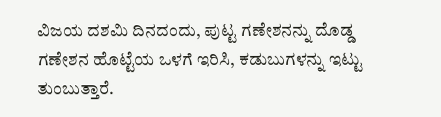ವಿಜಯ ದಶಮಿ ದಿನದಂದು, ಪುಟ್ಟ ಗಣೇಶನನ್ನು ದೊಡ್ಡ ಗಣೇಶನ ಹೊಟ್ಟೆಯ ಒಳಗೆ ಇರಿಸಿ, ಕಡುಬುಗಳನ್ನು ಇಟ್ಟು ತುಂಬುತ್ತಾರೆ.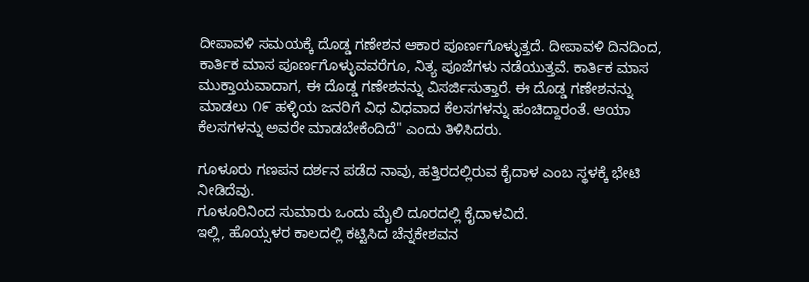ದೀಪಾವಳಿ ಸಮಯಕ್ಕೆ ದೊಡ್ಡ ಗಣೇಶನ ಆಕಾರ ಪೂರ್ಣಗೊಳ್ಳುತ್ತದೆ. ದೀಪಾವಳಿ ದಿನದಿಂದ, ಕಾರ್ತಿಕ ಮಾಸ ಪೂರ್ಣಗೊಳ್ಳುವವರೆಗೂ, ನಿತ್ಯ ಪೂಜೆಗಳು ನಡೆಯುತ್ತವೆ. ಕಾರ್ತಿಕ ಮಾಸ ಮುಕ್ತಾಯವಾದಾಗ, ಈ ದೊಡ್ಡ ಗಣೇಶನನ್ನು ವಿಸರ್ಜಿಸುತ್ತಾರೆ. ಈ ದೊಡ್ಡ ಗಣೇಶನನ್ನು ಮಾಡಲು ೧೯ ಹಳ್ಳಿಯ ಜನರಿಗೆ ವಿಧ ವಿಧವಾದ ಕೆಲಸಗಳನ್ನು ಹಂಚಿದ್ದಾರಂತೆ. ಆಯಾ ಕೆಲಸಗಳನ್ನು ಅವರೇ ಮಾಡಬೇಕೆಂದಿದೆ" ಎಂದು ತಿಳಿಸಿದರು.

ಗೂಳೂರು ಗಣಪನ ದರ್ಶನ ಪಡೆದ ನಾವು, ಹತ್ತಿರದಲ್ಲಿರುವ ಕೈದಾಳ ಎಂಬ ಸ್ಥಳಕ್ಕೆ ಭೇಟಿ ನೀಡಿದೆವು.
ಗೂಳೂರಿನಿಂದ ಸುಮಾರು ಒಂದು ಮೈಲಿ ದೂರದಲ್ಲಿ ಕೈದಾಳವಿದೆ.
ಇಲ್ಲಿ, ಹೊಯ್ಸಳರ ಕಾಲದಲ್ಲಿ ಕಟ್ಟಿಸಿದ ಚೆನ್ನಕೇಶವನ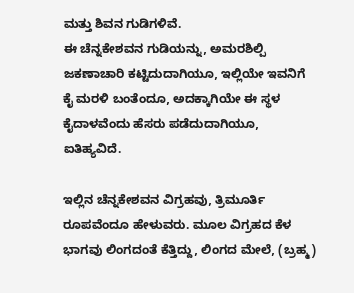ಮತ್ತು ಶಿವನ ಗುಡಿಗಳಿವೆ.
ಈ ಚೆನ್ನಕೇಶವನ ಗುಡಿಯನ್ನು, ಅಮರಶಿಲ್ಪಿ ಜಕಣಾಚಾರಿ ಕಟ್ಟಿದುದಾಗಿಯೂ, ಇಲ್ಲಿಯೇ ಇವನಿಗೆ ಕೈ ಮರಳಿ ಬಂತೆಂದೂ, ಅದಕ್ಕಾಗಿಯೇ ಈ ಸ್ಥಳ ಕೈದಾಳವೆಂದು ಹೆಸರು ಪಡೆದುದಾಗಿಯೂ, ಐತಿಹ್ಯವಿದೆ.

ಇಲ್ಲಿನ ಚೆನ್ನಕೇಶವನ ವಿಗ್ರಹವು, ತ್ರಿಮೂರ್ತಿ ರೂಪವೆಂದೂ ಹೇಳುವರು. ಮೂಲ ವಿಗ್ರಹದ ಕೆಳ ಭಾಗವು ಲಿಂಗದಂತೆ ಕೆತ್ತಿದ್ದು, ಲಿಂಗದ ಮೇಲೆ, (ಬ್ರಹ್ಮ)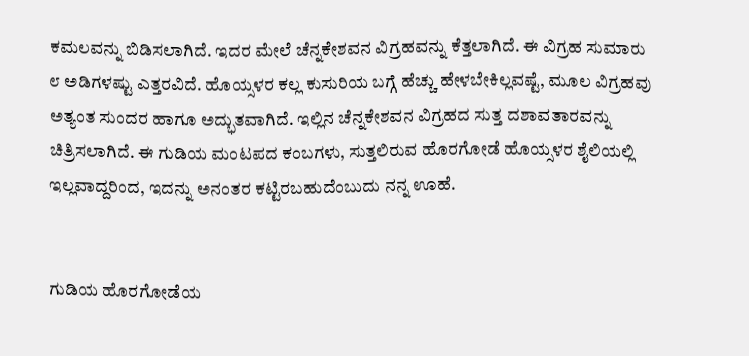ಕಮಲವನ್ನು ಬಿಡಿಸಲಾಗಿದೆ. ಇದರ ಮೇಲೆ ಚೆನ್ನಕೇಶವನ ವಿಗ್ರಹವನ್ನು ಕೆತ್ತಲಾಗಿದೆ. ಈ ವಿಗ್ರಹ ಸುಮಾರು ೮ ಅಡಿಗಳಷ್ಟು ಎತ್ತರವಿದೆ. ಹೊಯ್ಸಳರ ಕಲ್ಲ ಕುಸುರಿಯ ಬಗ್ಗೆ ಹೆಚ್ಚು ಹೇಳಬೇಕಿಲ್ಲವಷ್ಟೆ, ಮೂಲ ವಿಗ್ರಹವು ಅತ್ಯಂತ ಸುಂದರ ಹಾಗೂ ಅದ್ಭುತವಾಗಿದೆ. ಇಲ್ಲಿನ ಚೆನ್ನಕೇಶವನ ವಿಗ್ರಹದ ಸುತ್ತ ದಶಾವತಾರವನ್ನು ಚಿತ್ರಿಸಲಾಗಿದೆ. ಈ ಗುಡಿಯ ಮಂಟಪದ ಕಂಬಗಳು, ಸುತ್ತಲಿರುವ ಹೊರಗೋಡೆ ಹೊಯ್ಸಳರ ಶೈಲಿಯಲ್ಲಿ ಇಲ್ಲವಾದ್ದರಿಂದ, ಇದನ್ನು ಅನಂತರ ಕಟ್ಟಿರಬಹುದೆಂಬುದು ನನ್ನ ಊಹೆ.


ಗುಡಿಯ ಹೊರಗೋಡೆಯ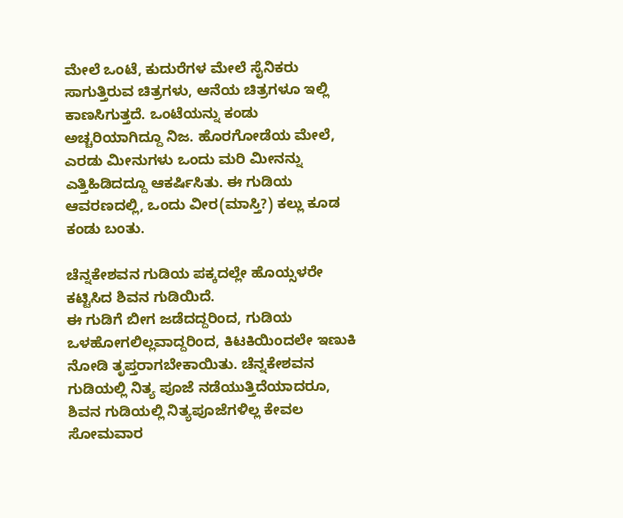ಮೇಲೆ ಒಂಟೆ, ಕುದುರೆಗಳ ಮೇಲೆ ಸೈನಿಕರು ಸಾಗುತ್ತಿರುವ ಚಿತ್ರಗಳು, ಆನೆಯ ಚಿತ್ರಗಳೂ ಇಲ್ಲಿ ಕಾಣಸಿಗುತ್ತದೆ. ಒಂಟೆಯನ್ನು ಕಂಡು ಅಚ್ಚರಿಯಾಗಿದ್ದೂ ನಿಜ. ಹೊರಗೋಡೆಯ ಮೇಲೆ, ಎರಡು ಮೀನುಗಳು ಒಂದು ಮರಿ ಮೀನನ್ನು ಎತ್ತಿಹಿಡಿದದ್ದೂ ಆಕರ್ಷಿಸಿತು. ಈ ಗುಡಿಯ ಆವರಣದಲ್ಲಿ, ಒಂದು ವೀರ(ಮಾಸ್ತಿ?) ಕಲ್ಲು ಕೂಡ ಕಂಡು ಬಂತು.

ಚೆನ್ನಕೇಶವನ ಗುಡಿಯ ಪಕ್ಕದಲ್ಲೇ ಹೊಯ್ಸಳರೇ ಕಟ್ಟಿಸಿದ ಶಿವನ ಗುಡಿಯಿದೆ.
ಈ ಗುಡಿಗೆ ಬೀಗ ಜಡೆದದ್ದರಿಂದ, ಗುಡಿಯ ಒಳಹೋಗಲಿಲ್ಲವಾದ್ದರಿಂದ, ಕಿಟಕಿಯಿಂದಲೇ ಇಣುಕಿ ನೋಡಿ ತೃಪ್ತರಾಗಬೇಕಾಯಿತು. ಚೆನ್ನಕೇಶವನ ಗುಡಿಯಲ್ಲಿ ನಿತ್ಯ ಪೂಜೆ ನಡೆಯುತ್ತಿದೆಯಾದರೂ, ಶಿವನ ಗುಡಿಯಲ್ಲಿ ನಿತ್ಯಪೂಜೆಗಳಿಲ್ಲ ಕೇವಲ ಸೋಮವಾರ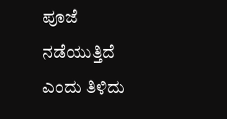ಪೂಜೆ ನಡೆಯುತ್ತಿದೆ ಎಂದು ತಿಳಿದು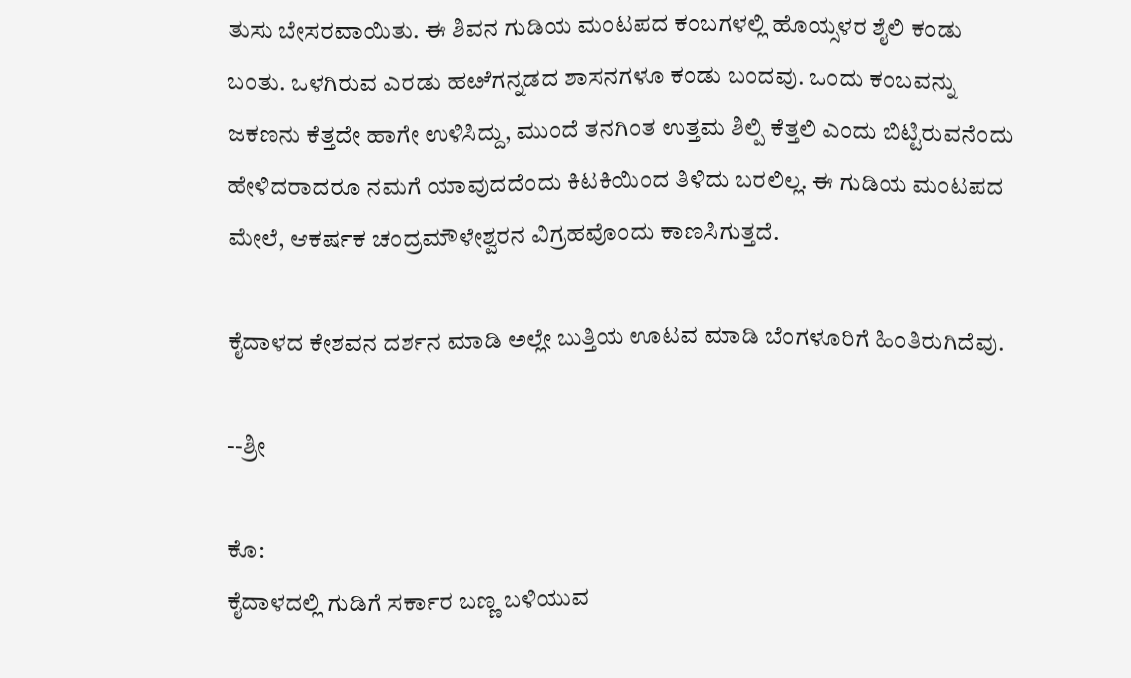ತುಸು ಬೇಸರವಾಯಿತು. ಈ ಶಿವನ ಗುಡಿಯ ಮಂಟಪದ ಕಂಬಗಳಲ್ಲಿ ಹೊಯ್ಸಳರ ಶೈಲಿ ಕಂಡು ಬಂತು. ಒಳಗಿರುವ ಎರಡು ಹೞೆಗನ್ನಡದ ಶಾಸನಗಳೂ ಕಂಡು ಬಂದವು. ಒಂದು ಕಂಬವನ್ನು ಜಕಣನು ಕೆತ್ತದೇ ಹಾಗೇ ಉಳಿಸಿದ್ದು, ಮುಂದೆ ತನಗಿಂತ ಉತ್ತಮ ಶಿಲ್ಪಿ ಕೆತ್ತಲಿ ಎಂದು ಬಿಟ್ಟಿರುವನೆಂದು ಹೇಳಿದರಾದರೂ ನಮಗೆ ಯಾವುದದೆಂದು ಕಿಟಕಿಯಿಂದ ತಿಳಿದು ಬರಲಿಲ್ಲ. ಈ ಗುಡಿಯ ಮಂಟಪದ ಮೇಲೆ, ಆಕರ್ಷಕ ಚಂದ್ರಮೌಳೇಶ್ವರನ ವಿಗ್ರಹವೊಂದು ಕಾಣಸಿಗುತ್ತದೆ.

ಕೈದಾಳದ ಕೇಶವನ ದರ್ಶನ ಮಾಡಿ ಅಲ್ಲೇ ಬುತ್ತಿಯ ಊಟವ ಮಾಡಿ ಬೆಂಗಳೂರಿಗೆ ಹಿಂತಿರುಗಿದೆವು.

--ಶ್ರೀ

ಕೊ:
ಕೈದಾಳದಲ್ಲಿ ಗುಡಿಗೆ ಸರ್ಕಾರ ಬಣ್ಣ ಬಳಿಯುವ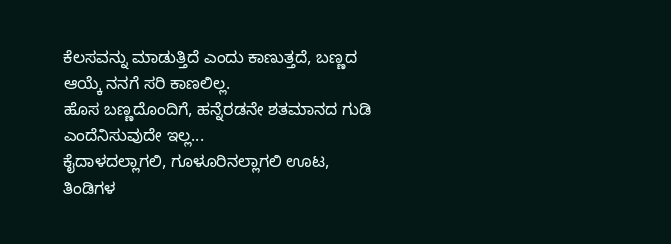ಕೆಲಸವನ್ನು ಮಾಡುತ್ತಿದೆ ಎಂದು ಕಾಣುತ್ತದೆ, ಬಣ್ಣದ ಆಯ್ಕೆ ನನಗೆ ಸರಿ ಕಾಣಲಿಲ್ಲ.
ಹೊಸ ಬಣ್ಣದೊಂದಿಗೆ, ಹನ್ನೆರಡನೇ ಶತಮಾನದ ಗುಡಿ ಎಂದೆನಿಸುವುದೇ ಇಲ್ಲ...
ಕೈದಾಳದಲ್ಲಾಗಲಿ, ಗೂಳೂರಿನಲ್ಲಾಗಲಿ ಊಟ, ತಿಂಡಿಗಳ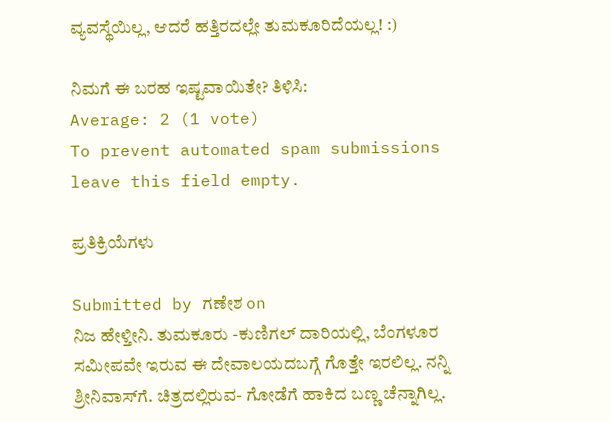ವ್ಯವಸ್ಥೆಯಿಲ್ಲ, ಆದರೆ ಹತ್ತಿರದಲ್ಲೇ ತುಮಕೂರಿದೆಯಲ್ಲ! :)

ನಿಮಗೆ ಈ ಬರಹ ಇಷ್ಟವಾಯಿತೇ? ತಿಳಿಸಿ:
Average: 2 (1 vote)
To prevent automated spam submissions leave this field empty.

ಪ್ರತಿಕ್ರಿಯೆಗಳು

Submitted by ಗಣೇಶ on
ನಿಜ ಹೇಳ್ತೀನಿ. ತುಮಕೂರು -ಕುಣಿಗಲ್ ದಾರಿಯಲ್ಲಿ, ಬೆಂಗಳೂರ ಸಮೀಪವೇ ಇರುವ ಈ ದೇವಾಲಯದಬಗ್ಗೆ ಗೊತ್ತೇ ಇರಲಿಲ್ಲ. ನನ್ನಿ ಶ್ರೀನಿವಾಸ್‌ಗೆ. ಚಿತ್ರದಲ್ಲಿರುವ- ಗೋಡೆಗೆ ಹಾಕಿದ ಬಣ್ಣ ಚೆನ್ನಾಗಿಲ್ಲ.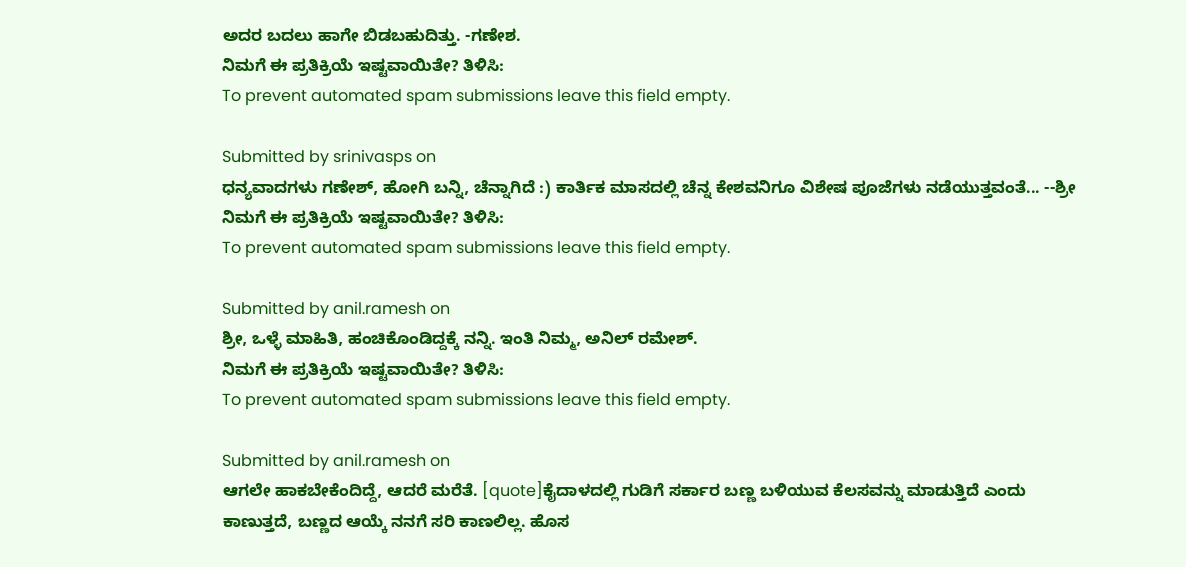ಅದರ ಬದಲು ಹಾಗೇ ಬಿಡಬಹುದಿತ್ತು. -ಗಣೇಶ.
ನಿಮಗೆ ಈ ಪ್ರತಿಕ್ರಿಯೆ ಇಷ್ಟವಾಯಿತೇ? ತಿಳಿಸಿ:
To prevent automated spam submissions leave this field empty.

Submitted by srinivasps on
ಧನ್ಯವಾದಗಳು ಗಣೇಶ್, ಹೋಗಿ ಬನ್ನಿ, ಚೆನ್ನಾಗಿದೆ :) ಕಾರ್ತಿಕ ಮಾಸದಲ್ಲಿ ಚೆನ್ನ ಕೇಶವನಿಗೂ ವಿಶೇಷ ಪೂಜೆಗಳು ನಡೆಯುತ್ತವಂತೆ... --ಶ್ರೀ
ನಿಮಗೆ ಈ ಪ್ರತಿಕ್ರಿಯೆ ಇಷ್ಟವಾಯಿತೇ? ತಿಳಿಸಿ:
To prevent automated spam submissions leave this field empty.

Submitted by anil.ramesh on
ಶ್ರೀ, ಒಳ್ಳೆ ಮಾಹಿತಿ, ಹಂಚಿಕೊಂಡಿದ್ದಕ್ಕೆ ನನ್ನಿ. ಇಂತಿ ನಿಮ್ಮ, ಅನಿಲ್ ರಮೇಶ್.
ನಿಮಗೆ ಈ ಪ್ರತಿಕ್ರಿಯೆ ಇಷ್ಟವಾಯಿತೇ? ತಿಳಿಸಿ:
To prevent automated spam submissions leave this field empty.

Submitted by anil.ramesh on
ಆಗಲೇ ಹಾಕಬೇಕೆಂದಿದ್ದೆ, ಆದರೆ ಮರೆತೆ. [quote]ಕೈದಾಳದಲ್ಲಿ ಗುಡಿಗೆ ಸರ್ಕಾರ ಬಣ್ಣ ಬಳಿಯುವ ಕೆಲಸವನ್ನು ಮಾಡುತ್ತಿದೆ ಎಂದು ಕಾಣುತ್ತದೆ, ಬಣ್ಣದ ಆಯ್ಕೆ ನನಗೆ ಸರಿ ಕಾಣಲಿಲ್ಲ. ಹೊಸ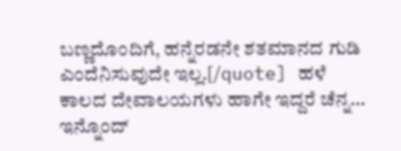ಬಣ್ಣದೊಂದಿಗೆ, ಹನ್ನೆರಡನೇ ಶತಮಾನದ ಗುಡಿ ಎಂದೆನಿಸುವುದೇ ಇಲ್ಲ.[/quote] ಹಳೆ ಕಾಲದ ದೇವಾಲಯಗಳು ಹಾಗೇ ಇದ್ದರೆ ಚೆನ್ನ... ಇನ್ನೊಂದ್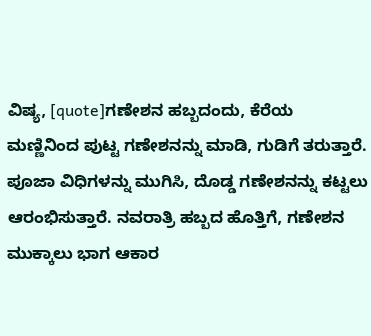ವಿಷ್ಯ, [quote]ಗಣೇಶನ ಹಬ್ಬದಂದು, ಕೆರೆಯ ಮಣ್ಣಿನಿಂದ ಪುಟ್ಟ ಗಣೇಶನನ್ನು ಮಾಡಿ, ಗುಡಿಗೆ ತರುತ್ತಾರೆ. ಪೂಜಾ ವಿಧಿಗಳನ್ನು ಮುಗಿಸಿ, ದೊಡ್ಡ ಗಣೇಶನನ್ನು ಕಟ್ಟಲು ಆರಂಭಿಸುತ್ತಾರೆ. ನವರಾತ್ರಿ ಹಬ್ಬದ ಹೊತ್ತಿಗೆ, ಗಣೇಶನ ಮುಕ್ಕಾಲು ಭಾಗ ಆಕಾರ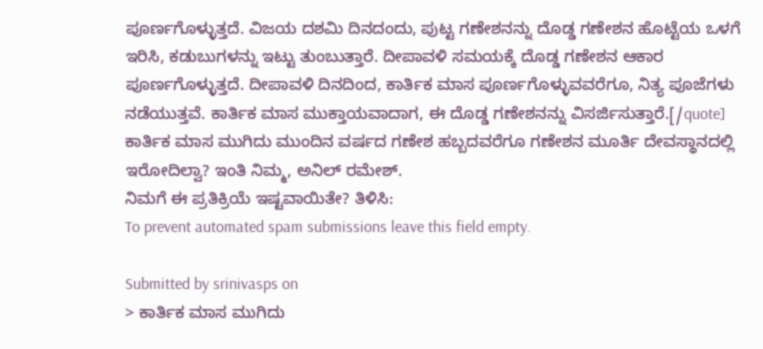ಪೂರ್ಣಗೊಳ್ಳುತ್ತದೆ. ವಿಜಯ ದಶಮಿ ದಿನದಂದು, ಪುಟ್ಟ ಗಣೇಶನನ್ನು ದೊಡ್ಡ ಗಣೇಶನ ಹೊಟ್ಟೆಯ ಒಳಗೆ ಇರಿಸಿ, ಕಡುಬುಗಳನ್ನು ಇಟ್ಟು ತುಂಬುತ್ತಾರೆ. ದೀಪಾವಳಿ ಸಮಯಕ್ಕೆ ದೊಡ್ಡ ಗಣೇಶನ ಆಕಾರ ಪೂರ್ಣಗೊಳ್ಳುತ್ತದೆ. ದೀಪಾವಳಿ ದಿನದಿಂದ, ಕಾರ್ತಿಕ ಮಾಸ ಪೂರ್ಣಗೊಳ್ಳುವವರೆಗೂ, ನಿತ್ಯ ಪೂಜೆಗಳು ನಡೆಯುತ್ತವೆ. ಕಾರ್ತಿಕ ಮಾಸ ಮುಕ್ತಾಯವಾದಾಗ, ಈ ದೊಡ್ಡ ಗಣೇಶನನ್ನು ವಿಸರ್ಜಿಸುತ್ತಾರೆ.[/quote] ಕಾರ್ತಿಕ ಮಾಸ ಮುಗಿದು ಮುಂದಿನ ವರ್ಷದ ಗಣೇಶ ಹಬ್ಬದವರೆಗೂ ಗಣೇಶನ ಮೂರ್ತಿ ದೇವಸ್ಥಾನದಲ್ಲಿ ಇರೋದಿಲ್ವಾ? ಇಂತಿ ನಿಮ್ಮ, ಅನಿಲ್ ರಮೇಶ್.
ನಿಮಗೆ ಈ ಪ್ರತಿಕ್ರಿಯೆ ಇಷ್ಟವಾಯಿತೇ? ತಿಳಿಸಿ:
To prevent automated spam submissions leave this field empty.

Submitted by srinivasps on
> ಕಾರ್ತಿಕ ಮಾಸ ಮುಗಿದು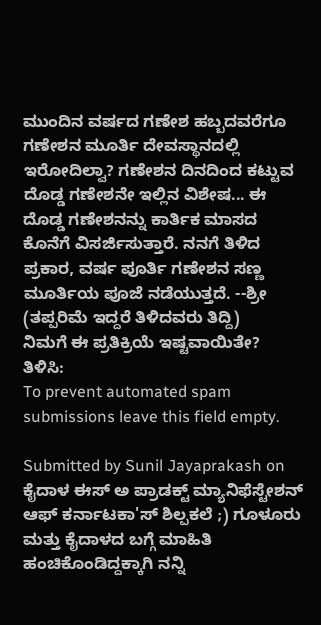ಮುಂದಿನ ವರ್ಷದ ಗಣೇಶ ಹಬ್ಬದವರೆಗೂ ಗಣೇಶನ ಮೂರ್ತಿ ದೇವಸ್ಥಾನದಲ್ಲಿ ಇರೋದಿಲ್ವಾ? ಗಣೇಶನ ದಿನದಿಂದ ಕಟ್ಟುವ ದೊಡ್ಡ ಗಣೇಶನೇ ಇಲ್ಲಿನ ವಿಶೇಷ... ಈ ದೊಡ್ಡ ಗಣೇಶನನ್ನು ಕಾರ್ತಿಕ ಮಾಸದ ಕೊನೆಗೆ ವಿಸರ್ಜಿಸುತ್ತಾರೆ. ನನಗೆ ತಿಳಿದ ಪ್ರಕಾರ, ವರ್ಷ ಪೂರ್ತಿ ಗಣೇಶನ ಸಣ್ಣ ಮೂರ್ತಿಯ ಪೂಜೆ ನಡೆಯುತ್ತದೆ. --ಶ್ರೀ (ತಪ್ಪರಿಮೆ ಇದ್ದರೆ ತಿಳಿದವರು ತಿದ್ದಿ)
ನಿಮಗೆ ಈ ಪ್ರತಿಕ್ರಿಯೆ ಇಷ್ಟವಾಯಿತೇ? ತಿಳಿಸಿ:
To prevent automated spam submissions leave this field empty.

Submitted by Sunil Jayaprakash on
ಕೈದಾಳ ಈಸ್ ಅ ಪ್ರಾಡಕ್ಟ್ ಮ್ಯಾನಿಫೆಸ್ಟೇಶನ್ ಆಫ್ ಕರ್ನಾಟಕಾ'ಸ್ ಶಿಲ್ಪಕಲೆ ;) ಗೂಳೂರು ಮತ್ತು ಕೈದಾಳದ ಬಗ್ಗೆ ಮಾಹಿತಿ ಹಂಚಿಕೊಂಡಿದ್ದಕ್ಕಾಗಿ ನನ್ನಿ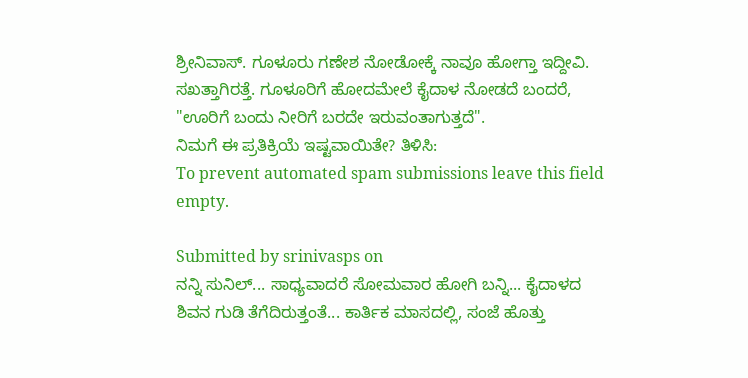ಶ್ರೀನಿವಾಸ್. ಗೂಳೂರು ಗಣೇಶ ನೋಡೋಕ್ಕೆ ನಾವೂ ಹೋಗ್ತಾ ಇದ್ದೀವಿ. ಸಖತ್ತಾಗಿರತ್ತೆ. ಗೂಳೂರಿಗೆ ಹೋದಮೇಲೆ ಕೈದಾಳ ನೋಡದೆ ಬಂದರೆ, "ಊರಿಗೆ ಬಂದು ನೀರಿಗೆ ಬರದೇ ಇರುವಂತಾಗುತ್ತದೆ".
ನಿಮಗೆ ಈ ಪ್ರತಿಕ್ರಿಯೆ ಇಷ್ಟವಾಯಿತೇ? ತಿಳಿಸಿ:
To prevent automated spam submissions leave this field empty.

Submitted by srinivasps on
ನನ್ನಿ ಸುನಿಲ್... ಸಾಧ್ಯವಾದರೆ ಸೋಮವಾರ ಹೋಗಿ ಬನ್ನಿ... ಕೈದಾಳದ ಶಿವನ ಗುಡಿ ತೆಗೆದಿರುತ್ತಂತೆ... ಕಾರ್ತಿಕ ಮಾಸದಲ್ಲಿ, ಸಂಜೆ ಹೊತ್ತು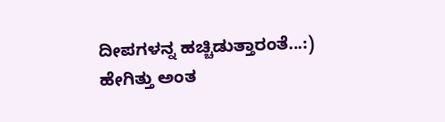ದೀಪಗಳನ್ನ ಹಚ್ಚಿಡುತ್ತಾರಂತೆ...:) ಹೇಗಿತ್ತು ಅಂತ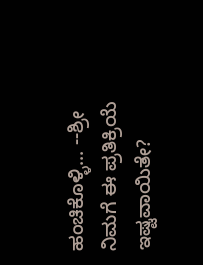ಹಂಚಿಕೊಳ್ಳಿ... --ಶ್ರೀ
ನಿಮಗೆ ಈ ಪ್ರತಿಕ್ರಿಯೆ ಇಷ್ಟವಾಯಿತೇ?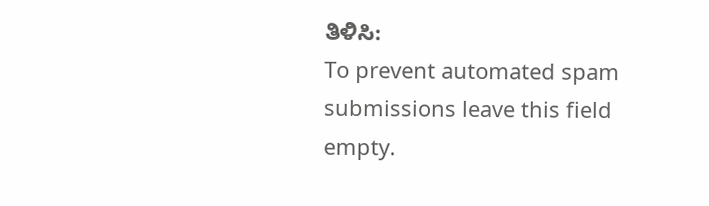ತಿಳಿಸಿ:
To prevent automated spam submissions leave this field empty.